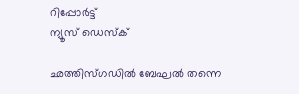റിപ്പോര്‍ട്ട്
ന്യൂസ് ഡെസ്ക്

ഛത്തിസ്ഗഡിൽ ‌ബേഘൽ തന്നെ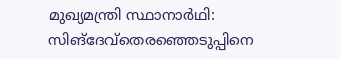മുഖ്യമന്ത്രി സ്ഥാനാർഥി: സിങ്ദേവ്തെരഞ്ഞെടുപ്പിനെ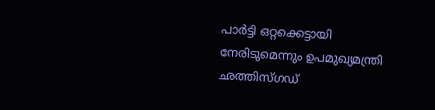പാർട്ടി ഒറ്റക്കെട്ടായി നേരിടുമെന്നും ഉപമുഖ്യമന്ത്രി ഛത്തിസ്‌ഗഡ്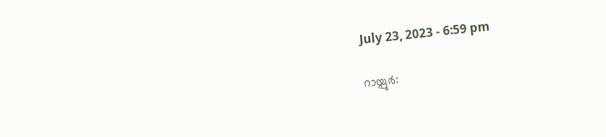July 23, 2023 - 6:59 pm

റായ്പുർ: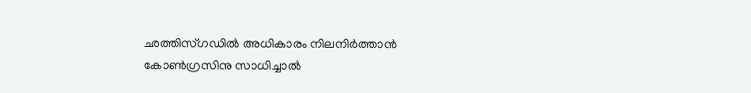ഛത്തിസ്ഗഡിൽ അധികാരം നിലനിർത്താൻ കോൺഗ്രസിനു സാധിച്ചാൽ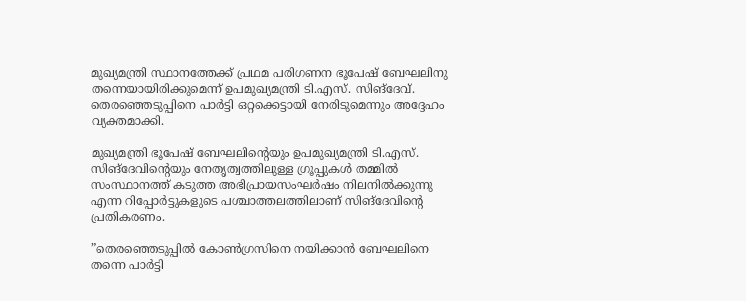മുഖ്യമന്ത്രി സ്ഥാനത്തേക്ക് പ്രഥമ പരിഗണന ഭൂപേഷ് ബേഘലിനു തന്നെയായിരിക്കുമെന്ന് ഉപമുഖ്യമന്ത്രി ടി.എസ്. സിങ്‌ദേവ്. തെരഞ്ഞെടുപ്പിനെ പാർട്ടി ഒറ്റക്കെട്ടായി നേരിടുമെന്നും അദ്ദേഹം വ്യക്തമാക്കി.

മുഖ്യമന്ത്രി ഭൂപേഷ് ബേഘലിന്‍റെയും ഉപമുഖ്യമന്ത്രി ടി.എസ്. സിങ്ദേവിന്‍റെയും നേതൃത്വത്തിലുള്ള ഗ്രൂപ്പുകൾ തമ്മിൽ സംസ്ഥാനത്ത് കടുത്ത അഭിപ്രായസംഘർഷം നിലനിൽക്കുന്നു എന്ന റിപ്പോർട്ടുകളുടെ പശ്ചാത്തലത്തിലാണ് സിങ്ദേവിന്‍റെ പ്രതികരണം.

”തെരഞ്ഞെടുപ്പിൽ കോൺഗ്രസിനെ നയിക്കാൻ ബേഘലിനെ തന്നെ പാർട്ടി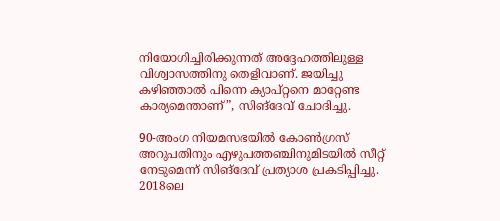നിയോഗിച്ചിരിക്കുന്നത് അദ്ദേഹത്തിലുള്ള വിശ്വാസത്തിനു തെളിവാണ്. ജയിച്ചു കഴിഞ്ഞാൽ പിന്നെ ക്യാപ്റ്റനെ മാറ്റേണ്ട കാര്യമെന്താണ്”, സിങ്ദേവ് ചോദിച്ചു.

90-അംഗ നിയമസഭയിൽ കോൺഗ്രസ് അറുപതിനും എഴുപത്തഞ്ചിനുമിടയിൽ സീറ്റ് നേടുമെന്ന് സിങ്ദേവ് പ്രത്യാശ പ്രകടിപ്പിച്ചു. 2018ലെ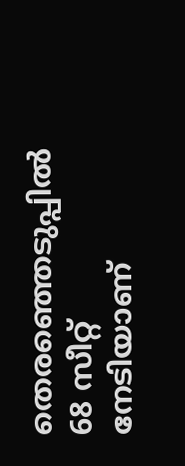തെരഞ്ഞെടുപ്പിൽ 68 സീറ്റ് നേടിയാണ്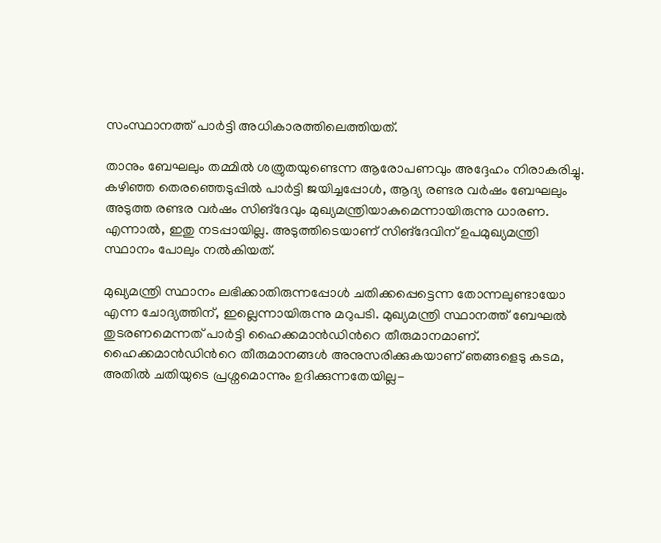സംസ്ഥാനത്ത് പാർട്ടി അധികാരത്തിലെത്തിയത്.

താനും ബേഘലും തമ്മിൽ ശത്രുതയുണ്ടെന്ന ആരോപണവും അദ്ദേഹം നിരാകരിച്ചു. കഴിഞ്ഞ തെരഞ്ഞെടുപ്പിൽ പാർട്ടി ജയിച്ചപ്പോൾ, ആദ്യ രണ്ടര വർഷം ബേഘലും അടുത്ത രണ്ടര വർഷം സിങ്ദേവും മുഖ്യമന്ത്രിയാകുമെന്നായിരുന്നു ധാരണ. എന്നാൽ, ഇതു നടപ്പായില്ല. അടുത്തിടെയാണ് സിങ്ദേവിന് ഉപമുഖ്യമന്ത്രി സ്ഥാനം പോലും നൽകിയത്.

മുഖ്യമന്ത്രി സ്ഥാനം ലഭിക്കാതിരുന്നപ്പോൾ ചതിക്കപ്പെട്ടെന്ന തോന്നലുണ്ടായോ എന്ന ചോദ്യത്തിന്, ഇല്ലെന്നായിരുന്നു മറുപടി. മുഖ്യമന്ത്രി സ്ഥാനത്ത് ബേഘൽ തുടരണമെന്നത് പാർട്ടി ഹൈക്കമാൻഡിന്‍റെ തീരുമാനമാണ്. ഹൈക്കമാൻഡിന്‍റെ തീരുമാനങ്ങൾ അനുസരിക്കുകയാണ് ഞങ്ങളെടു കടമ, അതിൽ ചതിയുടെ പ്രശ്നമൊന്നും ഉദിക്കുന്നതേയില്ല-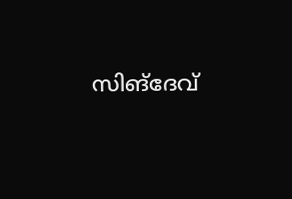സിങ്ദേവ്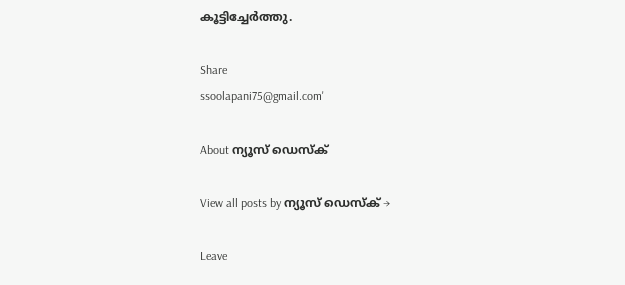കൂട്ടിച്ചേർത്തു.

Share
ssoolapani75@gmail.com'

About ന്യൂസ് ഡെസ്ക്

View all posts by ന്യൂസ് ഡെസ്ക് →

Leave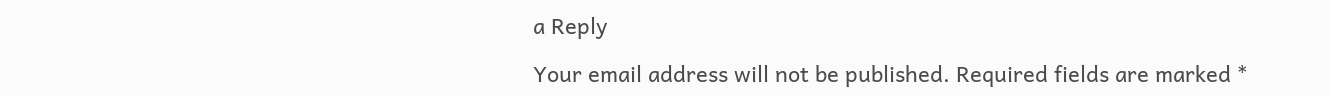a Reply

Your email address will not be published. Required fields are marked *